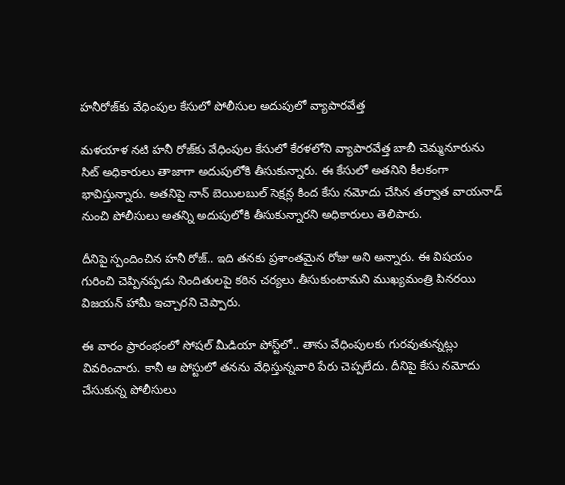హనీరోజ్‌కు వేధింపుల కేసులో పోలీసుల అదుపులో వ్యాపారవేత్త

మళయాళ నటి హనీ రోజ్‌కు వేధింపుల కేసులో కేరళలోని వ్యాపారవేత్త బాబీ చెమ్మనూరును సిట్‌ అధికారులు తాజాగా అదుపులోకి తీసుకున్నారు. ఈ కేసులో అతనిని కీలకంగా భావిస్తున్నారు. అతనిపై నాన్ బెయిలబుల్ సెక్షన్ల కింద కేసు నమోదు చేసిన తర్వాత వాయనాడ్ నుంచి పోలీసులు అతన్ని అదుపులోకి తీసుకున్నారని అధికారులు తెలిపారు.

దీనిపై స్పందించిన హనీ రోజ్‌.. ఇది తనకు ప్రశాంతమైన రోజు అని అన్నారు. ఈ విషయం గురించి చెప్పినప్పడు నిందితులపై కఠిన చర్యలు తీసుకుంటామని ముఖ్యమంత్రి పినరయి విజయన్ హామీ ఇచ్చారని చెప్పారు.

ఈ వారం ప్రారంభంలో సోషల్ మీడియా పోస్ట్‌లో.. తాను వేధింపులకు గురవుతున్నట్లు వివరించారు. కానీ ఆ పోస్టులో తనను వేధిస్తున్నవారి పేరు చెప్పలేదు. దీనిపై కేసు నమోదు చేసుకున్న పోలీసులు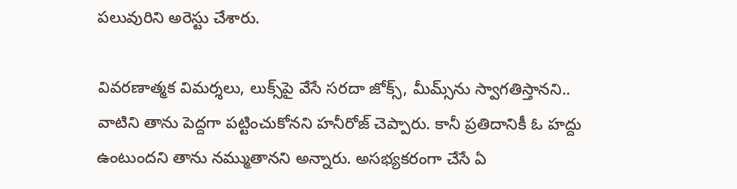పలువురిని అరెస్టు చేశారు.

వివరణాత్మక విమర్శలు, లుక్స్‌పై వేసే సరదా జోక్స్, మీమ్స్‌ను స్వాగతిస్తానని.. వాటిని తాను పెద్దగా పట్టించుకోనని హనీరోజ్‌ చెప్పారు. కానీ ప్రతిదానికీ ఓ హద్దు ఉంటుందని తాను నమ్ముతానని అన్నారు. అసభ్యకరంగా చేసే ఏ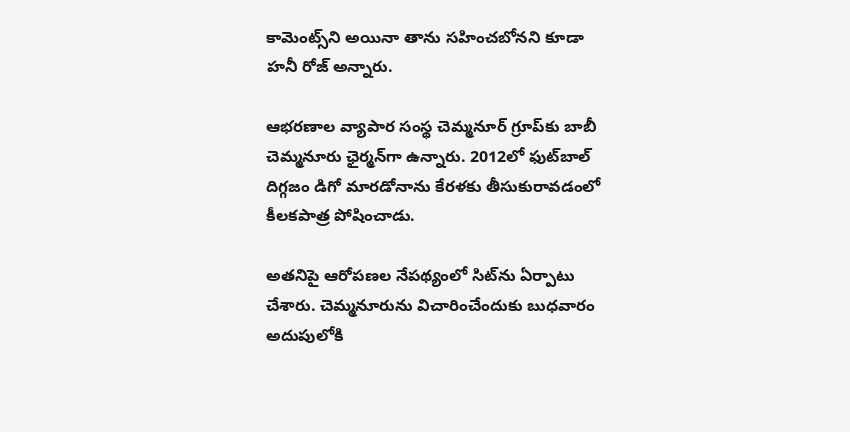కామెంట్స్‌ని అయినా తాను సహించబోనని కూడా హనీ రోజ్‌ అన్నారు.

ఆభరణాల వ్యాపార సంస్థ చెమ్మనూర్‌ గ్రూప్‌కు బాబీ చెమ్మనూరు ఛైర్మన్‌గా ఉన్నారు. 2012లో ఫుట్‌బాల్ దిగ్గజం డిగో మారడోనాను కేరళకు తీసుకురావడంలో కీలకపాత్ర పోషించాడు.

అతనిపై ఆరోపణల నేపథ్యంలో సిట్‌ను ఏర్పాటు చేశారు. చెమ్మనూరును విచారించేందుకు బుధవారం అదుపులోకి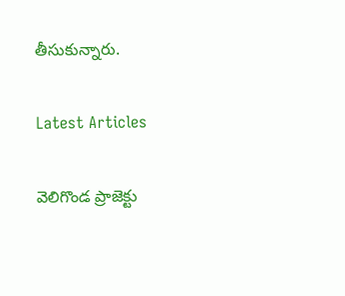తీసుకున్నారు.

Latest Articles

వెలిగొండ ప్రాజెక్టు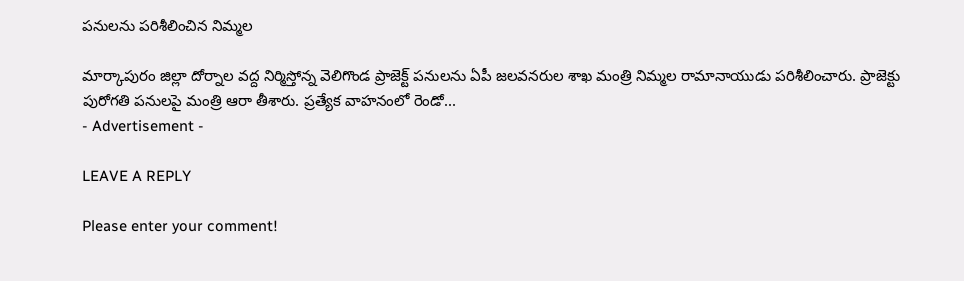పనులను పరిశీలించిన నిమ్మల

మార్కాపురం జిల్లా దోర్నాల వద్ద నిర్మిస్తోన్న వెలిగొండ ప్రాజెక్ట్ పనులను ఏపీ జలవనరుల శాఖ మంత్రి నిమ్మల రామానాయుడు పరిశీలించారు. ప్రాజెక్టు పురోగతి పనులపై మంత్రి ఆరా తీశారు. ప్రత్యేక వాహనంలో రెండో...
- Advertisement -

LEAVE A REPLY

Please enter your comment!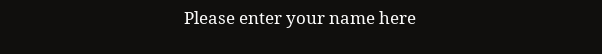Please enter your name here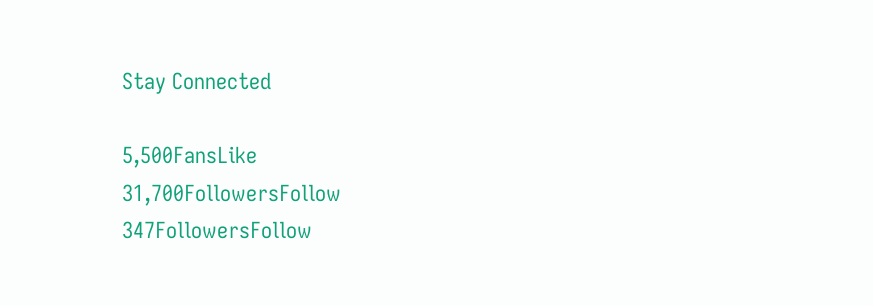Stay Connected

5,500FansLike
31,700FollowersFollow
347FollowersFollow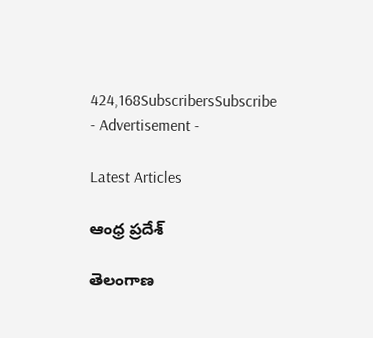424,168SubscribersSubscribe
- Advertisement -

Latest Articles

ఆంధ్ర ప్రదేశ్

తెలంగాణ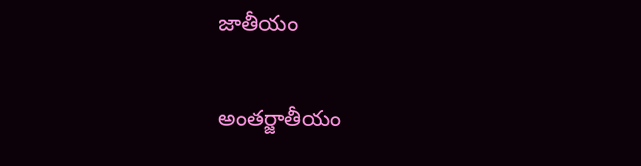జాతీయం

అంతర్జాతీయం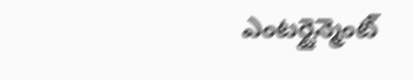ఎంటర్టైన్మెంట్